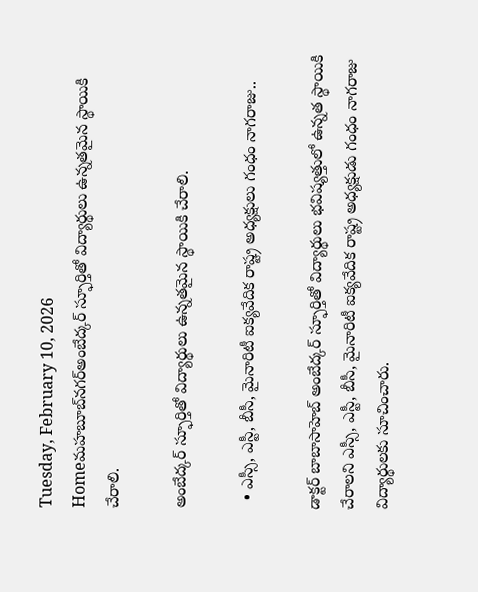Tuesday, February 10, 2026
Homeమహబూబ్‌నగర్‌అంబేద్కర్ స్ఫూర్తితో విద్యార్థులు ఉన్నతమైన స్థాయికి చేరాలి.

అంబేద్కర్ స్ఫూర్తితో విద్యార్థులు ఉన్నతమైన స్థాయికి చేరాలి.

  • ఎస్సీ, ఎస్టీ, బీసీ, మైనారిటీ ఐక్యవేదిక రాష్ట్ర అధ్యక్షులు గంధం నాగరాజు..

డాక్టర్ బాబాసాహెబ్ అంబేద్కర్ స్ఫూర్తితో విద్యార్థులు భవిష్యత్తులో ఉన్నత స్థాయికి చేరాలని ఎస్సీ, ఎస్టీ, బీసీ, మైనారిటీ ఐక్యవేదిక రాష్ట్ర అధ్యక్షుడు గంధం నాగరాజు విద్యార్థులకు సూచించారు.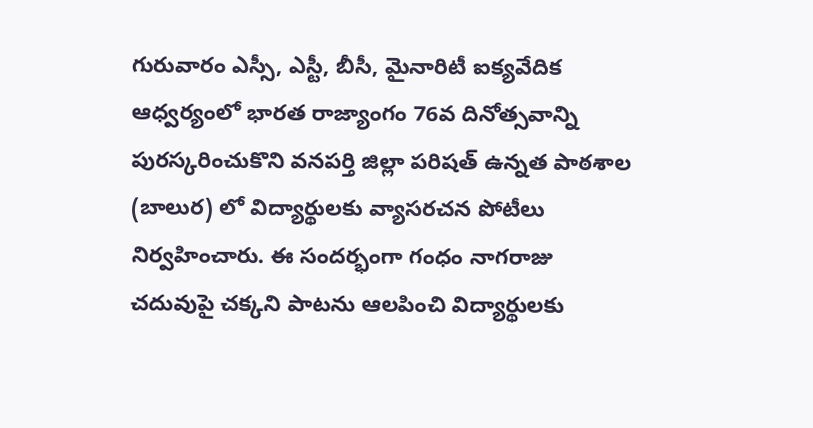గురువారం ఎస్సీ, ఎస్టీ, బీసీ, మైనారిటీ ఐక్యవేదిక ఆధ్వర్యంలో భారత రాజ్యాంగం 76వ దినోత్సవాన్ని పురస్కరించుకొని వనపర్తి జిల్లా పరిషత్ ఉన్నత పాఠశాల (బాలుర) లో విద్యార్థులకు వ్యాసరచన పోటీలు నిర్వహించారు. ఈ సందర్భంగా గంధం నాగరాజు చదువుపై చక్కని పాటను ఆలపించి విద్యార్థులకు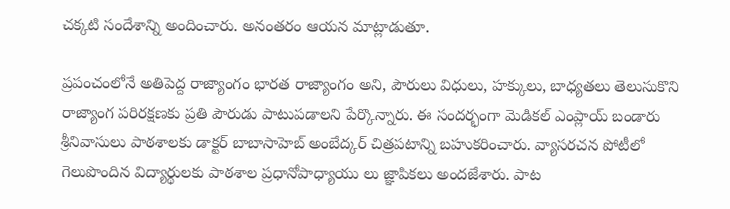చక్కటి సందేశాన్ని అందించారు. అనంతరం ఆయన మాట్లాడుతూ.

ప్రపంచంలోనే అతిపెద్ద రాజ్యాంగం భారత రాజ్యాంగం అని, పౌరులు విధులు, హక్కులు, బాధ్యతలు తెలుసుకొని రాజ్యాంగ పరిరక్షణకు ప్రతి పౌరుడు పాటుపడాలని పేర్కొన్నారు. ఈ సందర్భంగా మెడికల్ ఎంప్లాయ్ బండారు శ్రీనివాసులు పాఠశాలకు డాక్టర్ బాబాసాహెబ్ అంబేద్కర్ చిత్రపటాన్ని బహుకరించారు. వ్యాసరచన పోటీలో గెలుపొందిన విద్యార్థులకు పాఠశాల ప్రధానోపాధ్యాయు లు జ్ఞాపికలు అందజేశారు. పాట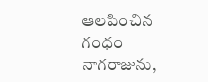ఆలపించిన గంధం నాగరాజును,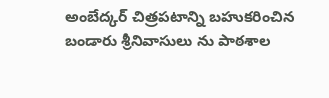అంబేద్కర్ చిత్రపటాన్ని బహుకరించిన బండారు శ్రీనివాసులు ను పాఠశాల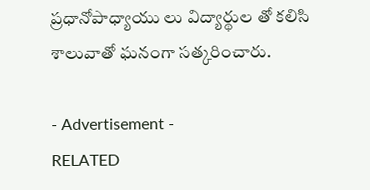ప్రధానోపాధ్యాయు లు విద్యార్థుల తో కలిసి శాలువాతో ఘనంగా సత్కరించారు.

- Advertisement -
RELATED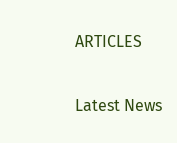ARTICLES

Latest News